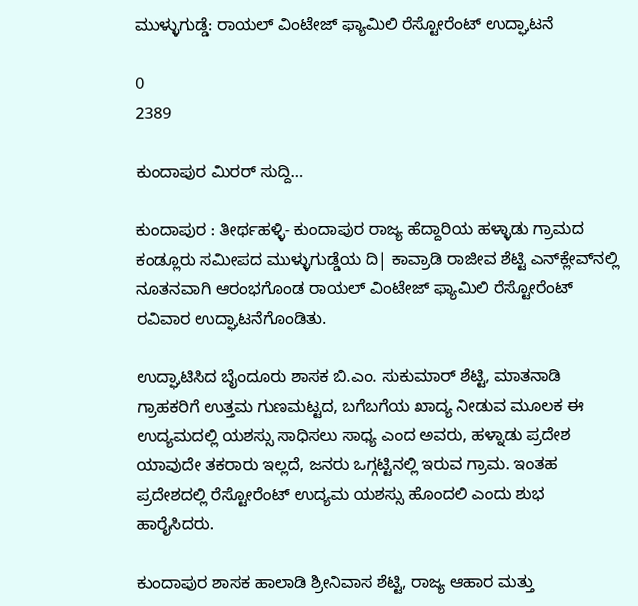ಮುಳ್ಳುಗುಡ್ಡೆ: ರಾಯಲ್ ವಿಂಟೇಜ್ ಫ್ಯಾಮಿಲಿ ರೆಸ್ಟೋರೆಂಟ್ ಉದ್ಘಾಟನೆ

0
2389

ಕುಂದಾಪುರ ಮಿರರ್ ಸುದ್ದಿ…

ಕುಂದಾಪುರ : ತೀರ್ಥಹಳ್ಳಿ- ಕುಂದಾಪುರ ರಾಜ್ಯ ಹೆದ್ದಾರಿಯ ಹಳ್ಳಾಡು ಗ್ರಾಮದ ಕಂಡ್ಲೂರು ಸಮೀಪದ ಮುಳ್ಳುಗುಡ್ಡೆಯ ದಿ| ಕಾವ್ರಾಡಿ ರಾಜೀವ ಶೆಟ್ಟಿ ಎನ್‌ಕ್ಲೇವ್‌ನಲ್ಲಿ ನೂತನವಾಗಿ ಆರಂಭಗೊಂಡ ರಾಯಲ್ ವಿಂಟೇಜ್ ಫ್ಯಾಮಿಲಿ ರೆಸ್ಟೋರೆಂಟ್‌ ರವಿವಾರ ಉದ್ಘಾಟನೆಗೊಂಡಿತು.

ಉದ್ಘಾಟಿಸಿದ ಬೈಂದೂರು ಶಾಸಕ ಬಿ.ಎಂ. ಸುಕುಮಾರ್ ಶೆಟ್ಟಿ, ಮಾತನಾಡಿ ಗ್ರಾಹಕರಿಗೆ ಉತ್ತಮ ಗುಣಮಟ್ಟದ, ಬಗೆಬಗೆಯ ಖಾದ್ಯ ನೀಡುವ ಮೂಲಕ ಈ ಉದ್ಯಮದಲ್ಲಿ ಯಶಸ್ಸು ಸಾಧಿಸಲು ಸಾಧ್ಯ ಎಂದ ಅವರು, ಹಳ್ನಾಡು ಪ್ರದೇಶ ಯಾವುದೇ ತಕರಾರು ಇಲ್ಲದೆ, ಜನರು ಒಗ್ಗಟ್ಟಿನಲ್ಲಿ ಇರುವ ಗ್ರಾಮ. ಇಂತಹ ಪ್ರದೇಶದಲ್ಲಿ ರೆಸ್ಟೋರೆಂಟ್‌ ಉದ್ಯಮ ಯಶಸ್ಸು ಹೊಂದಲಿ ಎಂದು ಶುಭ ಹಾರೈಸಿದರು.

ಕುಂದಾಪುರ ಶಾಸಕ ಹಾಲಾಡಿ ಶ್ರೀನಿವಾಸ ಶೆಟ್ಟಿ, ರಾಜ್ಯ ಆಹಾರ ಮತ್ತು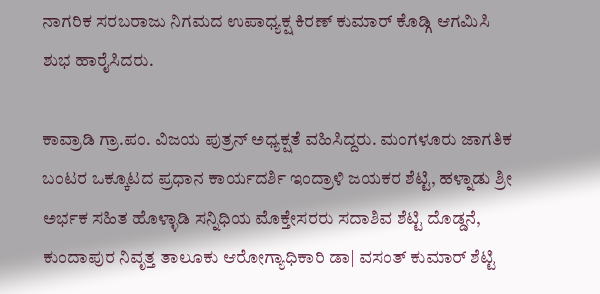ನಾಗರಿಕ ಸರಬರಾಜು ನಿಗಮದ ಉಪಾಧ್ಯಕ್ಷ ಕಿರಣ್ ಕುಮಾರ್ ಕೊಡ್ಗಿ ಆಗಮಿಸಿ ಶುಭ ಹಾರೈಸಿದರು.

ಕಾವ್ರಾಡಿ ಗ್ರಾ.ಪಂ. ವಿಜಯ ಪುತ್ರನ್ ಅಧ್ಯಕ್ಷತೆ ವಹಿಸಿದ್ದರು. ಮಂಗಳೂರು ಜಾಗತಿಕ ಬಂಟರ ಒಕ್ಕೂಟದ ಪ್ರಧಾನ ಕಾರ್ಯದರ್ಶಿ ಇಂದ್ರಾಳಿ ಜಯಕರ ಶೆಟ್ಟಿ, ಹಳ್ನಾಡು ಶ್ರೀ ಅರ್ಭಕ ಸಹಿತ ಹೊಳ್ಳಾಡಿ ಸನ್ನಿಧಿಯ ಮೊಕ್ತೇಸರರು ಸದಾಶಿವ ಶೆಟ್ಟಿ ದೊಡ್ಡನೆ, ಕುಂದಾಪುರ ನಿವೃತ್ತ ತಾಲೂಕು ಆರೋಗ್ಯಾಧಿಕಾರಿ ಡಾ| ವಸಂತ್ ಕುಮಾರ್ ಶೆಟ್ಟಿ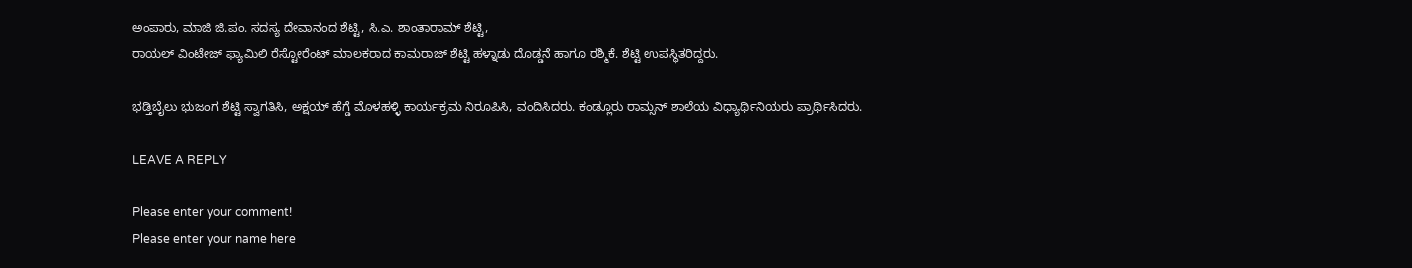ಅಂಪಾರು, ಮಾಜಿ ಜಿ.ಪಂ. ಸದಸ್ಯ ದೇವಾನಂದ ಶೆಟ್ಟಿ, ಸಿ.ಎ. ಶಾಂತಾರಾಮ್ ಶೆಟ್ಟಿ,
ರಾಯಲ್ ವಿಂಟೇಜ್ ಫ್ಯಾಮಿಲಿ ರೆಸ್ಟೋರೆಂಟ್ ಮಾಲಕರಾದ ಕಾಮರಾಜ್ ಶೆಟ್ಟಿ ಹಳ್ನಾಡು ದೊಡ್ಡನೆ ಹಾಗೂ ರಶ್ಮಿಕೆ. ಶೆಟ್ಟಿ ಉಪಸ್ಥಿತರಿದ್ದರು.

ಭಡ್ತಿಬೈಲು ಭುಜಂಗ ಶೆಟ್ಟಿ ಸ್ವಾಗತಿಸಿ, ಅಕ್ಷಯ್ ಹೆಗ್ಡೆ ಮೊಳಹಳ್ಳಿ ಕಾರ್ಯಕ್ರಮ ನಿರೂಪಿಸಿ, ವಂದಿಸಿದರು. ಕಂಡ್ಲೂರು ರಾಮ್ಸನ್ ಶಾಲೆಯ ವಿಧ್ಯಾರ್ಥಿನಿಯರು ಪ್ರಾರ್ಥಿಸಿದರು.

LEAVE A REPLY

Please enter your comment!
Please enter your name here